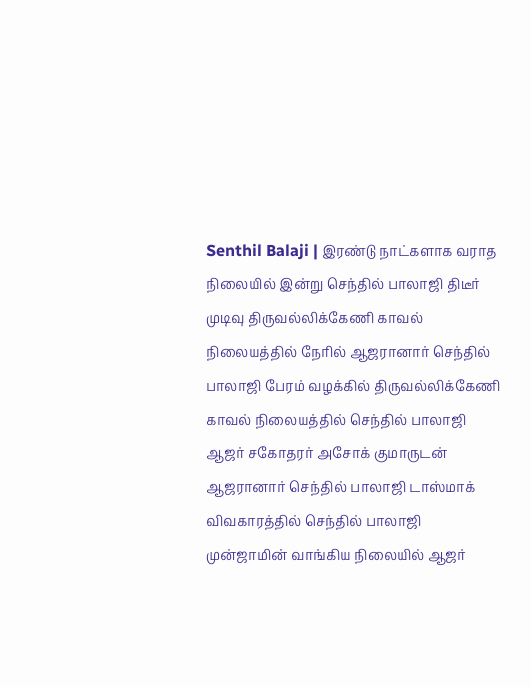Senthil Balaji | இரண்டு நாட்களாக வராத நிலையில் இன்று செந்தில் பாலாஜி திடீர் முடிவு திருவல்லிக்கேணி காவல் நிலையத்தில் நேரில் ஆஜரானார் செந்தில் பாலாஜி பேரம் வழக்கில் திருவல்லிக்கேணி காவல் நிலையத்தில் செந்தில் பாலாஜி ஆஜர் சகோதரர் அசோக் குமாருடன் ஆஜரானார் செந்தில் பாலாஜி டாஸ்மாக் விவகாரத்தில் செந்தில் பாலாஜி முன்ஜாமின் வாங்கிய நிலையில் ஆஜர்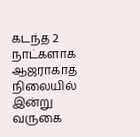கடந்த 2 நாட்களாக ஆஜராகாத நிலையில் இன்று வருகை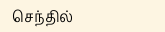செந்தில்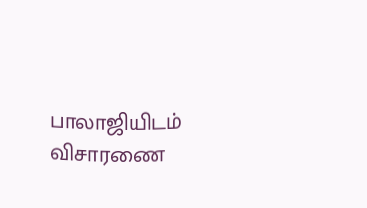பாலாஜியிடம் விசாரணை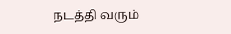நடத்தி வரும்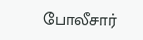போலீசார்